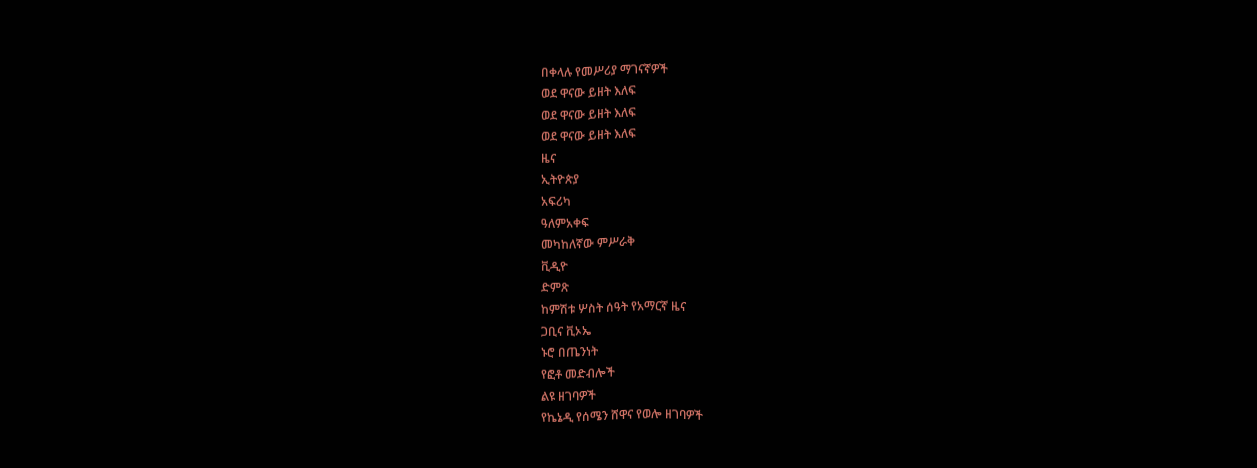በቀላሉ የመሥሪያ ማገናኛዎች
ወደ ዋናው ይዘት እለፍ
ወደ ዋናው ይዘት እለፍ
ወደ ዋናው ይዘት እለፍ
ዜና
ኢትዮጵያ
አፍሪካ
ዓለምአቀፍ
መካከለኛው ምሥራቅ
ቪዲዮ
ድምጽ
ከምሽቱ ሦስት ሰዓት የአማርኛ ዜና
ጋቢና ቪኦኤ
ኑሮ በጤንነት
የፎቶ መድብሎች
ልዩ ዘገባዎች
የኬኔዲ የሰሜን ሸዋና የወሎ ዘገባዎች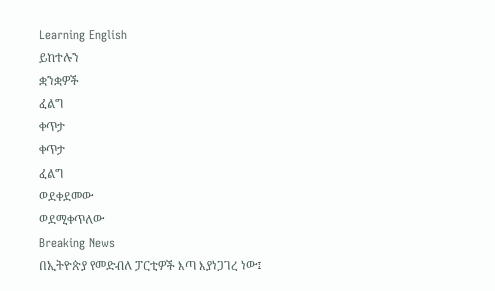Learning English
ይከተሉን
ቋንቋዎች
ፈልግ
ቀጥታ
ቀጥታ
ፈልግ
ወደቀደመው
ወደሚቀጥለው
Breaking News
በኢትዮጵያ የመድብለ ፓርቲዎች እጣ እያነጋገረ ነው፤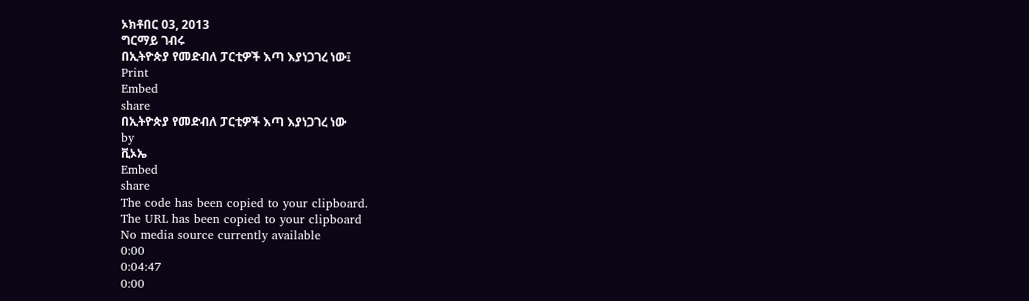ኦክቶበር 03, 2013
ግርማይ ገብሩ
በኢትዮጵያ የመድብለ ፓርቲዎች እጣ እያነጋገረ ነው፤
Print
Embed
share
በኢትዮጵያ የመድብለ ፓርቲዎች እጣ እያነጋገረ ነው
by
ቪኦኤ
Embed
share
The code has been copied to your clipboard.
The URL has been copied to your clipboard
No media source currently available
0:00
0:04:47
0:00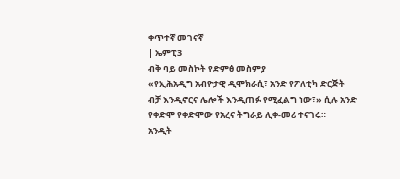ቀጥተኛ መገናኛ
| ኤምፒ3
ብቅ ባይ መስኮት የድምፅ መስምያ
«የኢሕአዲግ አብዮታዊ ዲሞክራሲ፣ አንድ የፖለቲካ ድርጅት ብቻ እንዲኖርና ሌሎች እንዲጠፉ የሚፈልግ ነው፣» ሲሉ አንድ የቀድሞ የቀድሞው የአረና ትግራይ ሊቀ-መሪ ተናገሩ።
አንዲት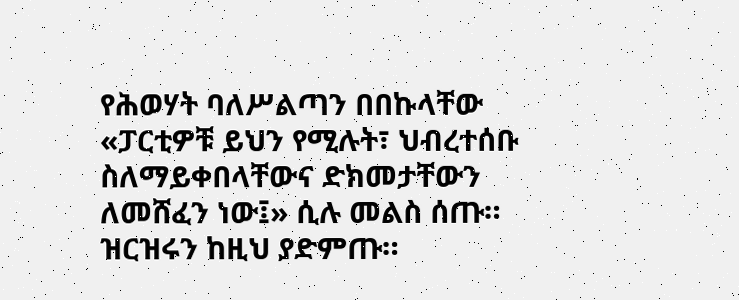የሕወሃት ባለሥልጣን በበኩላቸው «ፓርቲዎቹ ይህን የሚሉት፣ ህብረተሰቡ ስለማይቀበላቸውና ድክመታቸውን ለመሸፈን ነው፤» ሲሉ መልስ ሰጡ። ዝርዝሩን ከዚህ ያድምጡ።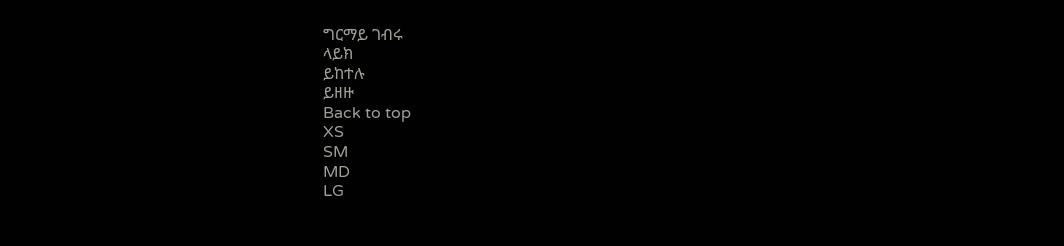ግርማይ ገብሩ
ላይክ
ይከተሉ
ይዘዙ
Back to top
XS
SM
MD
LG